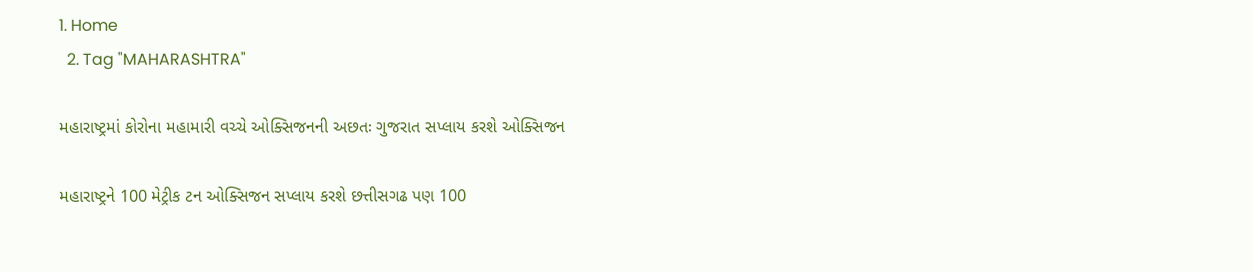1. Home
  2. Tag "MAHARASHTRA"

મહારાષ્ટ્રમાં કોરોના મહામારી વચ્ચે ઓક્સિજનની અછતઃ ગુજરાત સપ્લાય કરશે ઓક્સિજન

મહારાષ્ટ્રને 100 મેટ્રીક ટન ઓક્સિજન સપ્લાય કરશે છત્તીસગઢ પણ 100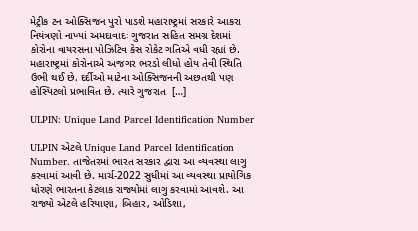મેટ્રીક ટન ઓક્સિજન પુરો પાડશે મહારાષ્ટ્રમાં સરકારે આકરા નિયંત્રણો નાખ્યાં અમદાવાદઃ ગુજરાત સહિત સમગ્ર દેશમાં કોરોના વાયરસના પોઝિટિવ કેસ રોકેટ ગતિએ વધી રહ્યાં છે. મહારાષ્ટ્રમાં કોરોનાએ અજગર ભરડો લીધો હોય તેવી સ્થિતિ ઉભી થઈ છે. દર્દીઓ માટેના ઓક્સિજનની અછતથી પણ હોસ્પિટલો પ્રભાવિત છે. ત્યારે ગુજરાત  […]

ULPIN: Unique Land Parcel Identification Number

ULPIN એટલે Unique Land Parcel Identification Number. તાજેતરમાં ભારત સરકાર દ્વારા આ વ્યવસ્થા લાગુ કરવામાં આવી છે. માર્ચ-2022 સુધીમાં આ વ્યવસ્થા પ્રાયોગિક ધોરણે ભારતના કેટલાક રાજ્યોમાં લાગુ કરવામાં આવશે. આ રાજ્યો એટલે હરિયાણા, બિહાર, ઓડિશા,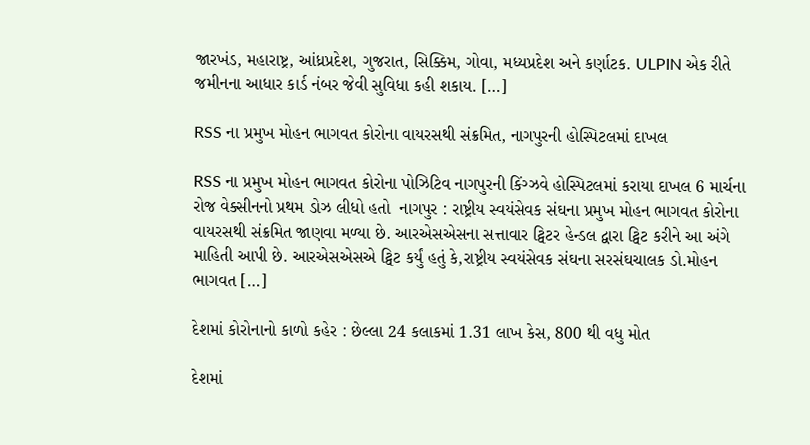જારખંડ, મહારાષ્ટ્ર, આંધ્રપ્રદેશ, ગુજરાત, સિક્કિમ, ગોવા, મધ્યપ્રદેશ અને કર્ણાટક. ULPIN એક રીતે જમીનના આધાર કાર્ડ નંબર જેવી સુવિધા કહી શકાય. […]

RSS ના પ્રમુખ મોહન ભાગવત કોરોના વાયરસથી સંક્રમિત, નાગપુરની હોસ્પિટલમાં દાખલ

RSS ના પ્રમુખ મોહન ભાગવત કોરોના પોઝિટિવ નાગપુરની કિંગ્ઝવે હોસ્પિટલમાં કરાયા દાખલ 6 માર્ચના રોજ વેક્સીનનો પ્રથમ ડોઝ લીધો હતો  નાગપુર : રાષ્ટ્રીય સ્વયંસેવક સંઘના પ્રમુખ મોહન ભાગવત કોરોના વાયરસથી સંક્રમિત જાણવા મળ્યા છે. આરએસએસના સત્તાવાર ટ્વિટર હેન્ડલ દ્વારા ટ્વિટ કરીને આ અંગે માહિતી આપી છે. આરએસએસએ ટ્વિટ કર્યું હતું કે,રાષ્ટ્રીય સ્વયંસેવક સંઘના સરસંઘચાલક ડો.મોહન ભાગવત […]

દેશમાં કોરોનાનો કાળો કહેર : છેલ્લા 24 કલાકમાં 1.31 લાખ કેસ, 800 થી વધુ મોત

દેશમાં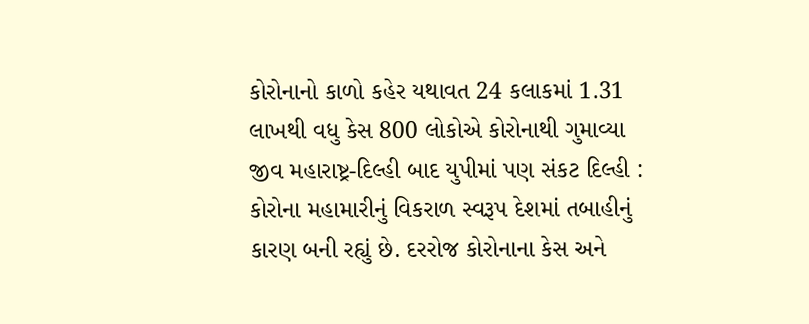કોરોનાનો કાળો કહેર યથાવત 24 કલાકમાં 1.31 લાખથી વધુ કેસ 800 લોકોએ કોરોનાથી ગુમાવ્યા જીવ મહારાષ્ટ્ર-દિલ્હી બાદ યુપીમાં પણ સંકટ દિલ્હી : કોરોના મહામારીનું વિકરાળ સ્વરૂપ દેશમાં તબાહીનું કારણ બની રહ્યું છે. દરરોજ કોરોનાના કેસ અને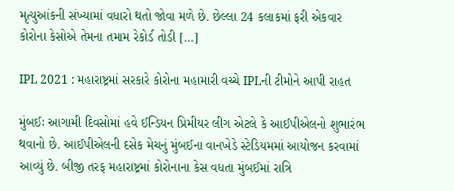મૃત્યુઆંકની સંખ્યામાં વધારો થતો જોવા મળે છે. છેલ્લા 24 કલાકમાં ફરી એકવાર કોરોના કેસોએ તેમના તમામ રેકોર્ડ તોડી […]

IPL 2021 : મહારાષ્ટ્રમાં સરકારે કોરોના મહામારી વચ્ચે IPLની ટીમોને આપી રાહત

મુંબઈઃ આગામી દિવસોમાં હવે ઈન્ડિયન પ્રિમીયર લીગ એટલે કે આઈપીએલનો શુભારંભ થવાનો છે. આઈપીએલની દસેક મેચનું મુંબઈના વાનખેડે સ્ટેડિયમમાં આયોજન કરવામાં આવ્યું છે. બીજી તરફ મહારાષ્ટ્રમાં કોરોનાના કેસ વધતા મુંબઈમાં રાત્રિ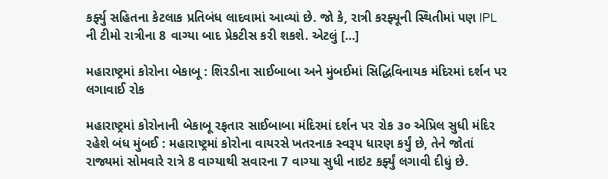કર્ફ્યુ સહિતના કેટલાક પ્રતિબંધ લાદવામાં આવ્યાં છે. જો કે, રાત્રી કરફ્યૂની સ્થિતીમાં પણ IPL ની ટીમો રાત્રીના 8 વાગ્યા બાદ પ્રેકટીસ કરી શકશે. એટલું […]

મહારાષ્ટ્રમાં કોરોના બેકાબૂ : શિરડીના સાઈબાબા અને મુંબઈમાં સિદ્ધિવિનાયક મંદિરમાં દર્શન પર લગાવાઈ રોક

મહારાષ્ટ્રમાં કોરોનાની બેકાબૂ રફતાર સાઈબાબા મંદિરમાં દર્શન પર રોક ૩૦ એપ્રિલ સુધી મંદિર રહેશે બંધ મુંબઈ : મહારાષ્ટ્રમાં કોરોના વાયરસે ખતરનાક સ્વરૂપ ધારણ કર્યું છે, તેને જોતાં રાજ્યમાં સોમવારે રાત્રે 8 વાગ્યાથી સવારના 7 વાગ્યા સુધી નાઇટ કર્ફ્યું લગાવી દીધું છે.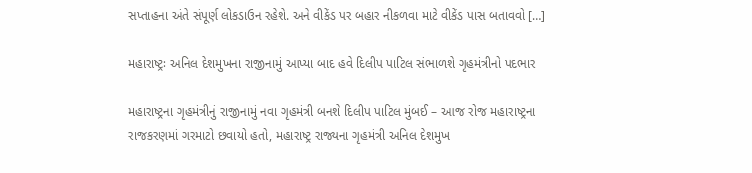સપ્તાહના અંતે સંપૂર્ણ લોકડાઉન રહેશે. અને વીકેંડ પર બહાર નીકળવા માટે વીકેંડ પાસ બતાવવો […]

મહારાષ્ટ્રઃ અનિલ દેશમુખના રાજીનામું આપ્યા બાદ હવે દિલીપ પાટિલ સંભાળશે ગૃહમંત્રીનો પદભાર

મહારાષ્ટ્રના ગૃહમંત્રીનું રાજીનામું નવા ગૃહમંત્રી બનશે દિલીપ પાટિલ મુંબઈ – આજ રોજ મહારાષ્ટ્રના રાજકરણમાં ગરમાટો છવાયો હતો, મહારાષ્ટ્ર રાજ્યના ગૃહમંત્રી અનિલ દેશમુખ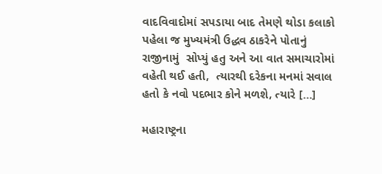વાદવિવાદોમાં સપડાયા બાદ તેમણે થોડા કલાકો પહેલા જ મુખ્યમંત્રી ઉદ્ધવ ઠાકરેને પોતાનું રાજીનામું  સોપ્યું હતુ અને આ વાત સમાચારોમાં વહેતી થઈ હતી,  ત્યારથી દરેકના મનમાં સવાલ હતો કે નવો પદભાર કોને મળશે, ત્યારે […]

મહારાષ્ટ્રના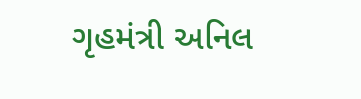ગૃહમંત્રી અનિલ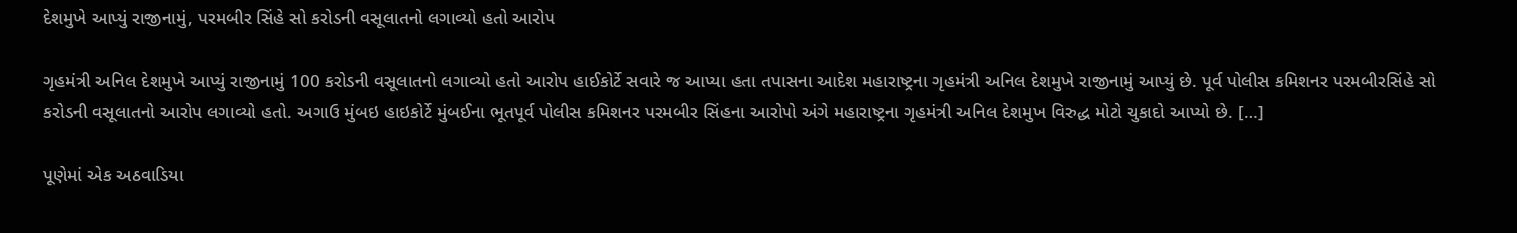દેશમુખે આપ્યું રાજીનામું, પરમબીર સિંહે સો કરોડની વસૂલાતનો લગાવ્યો હતો આરોપ

ગૃહમંત્રી અનિલ દેશમુખે આપ્યું રાજીનામું 100 કરોડની વસૂલાતનો લગાવ્યો હતો આરોપ હાઈકોર્ટે સવારે જ આપ્યા હતા તપાસના આદેશ મહારાષ્ટ્રના ગૃહમંત્રી અનિલ દેશમુખે રાજીનામું આપ્યું છે. પૂર્વ પોલીસ કમિશનર પરમબીરસિંહે સો કરોડની વસૂલાતનો આરોપ લગાવ્યો હતો. અગાઉ મુંબઇ હાઇકોર્ટે મુંબઈના ભૂતપૂર્વ પોલીસ કમિશનર પરમબીર સિંહના આરોપો અંગે મહારાષ્ટ્રના ગૃહમંત્રી અનિલ દેશમુખ વિરુદ્ધ મોટો ચુકાદો આપ્યો છે. […]

પૂણેમાં એક અઠવાડિયા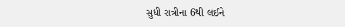સુધી રાત્રીના 6થી લઈને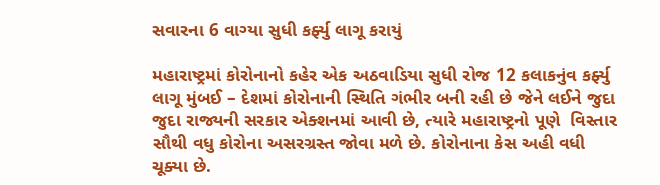સવારના 6 વાગ્યા સુધી કર્ફ્યુ લાગૂ કરાયું

મહારાષ્ટ્રમાં કોરોનાનો કહેર એક અઠવાડિયા સુધી રોજ 12 કલાકનુંવ કર્ફ્યુ લાગૂ મુંબઈ – દેશમાં કોરોનાની સ્થિતિ ગંભીર બની રહી છે જેને લઈને જુદા જુદા રાજ્યની સરકાર એક્શનમાં આવી છે, ત્યારે મહારાષ્ટ્રનો પૂણે  વિસ્તાર સૌથી વધુ કોરોના અસરગ્રસ્ત જોવા મળે છે. કોરોનાના કેસ અહી વધી ચૂક્યા છે.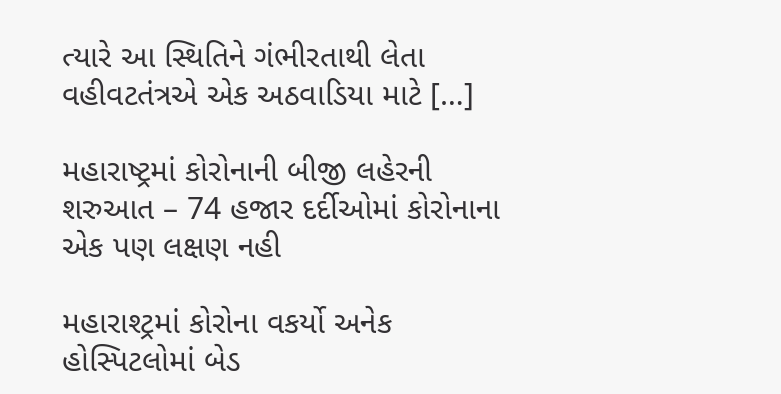ત્યારે આ સ્થિતિને ગંભીરતાથી લેતા વહીવટતંત્રએ એક અઠવાડિયા માટે […]

મહારાષ્ટ્રમાં કોરોનાની બીજી લહેરની શરુઆત – 74 હજાર દર્દીઓમાં કોરોનાના એક પણ લક્ષણ નહી

મહારાશ્ટ્રમાં કોરોના વકર્યો અનેક હોસ્પિટલોમાં બેડ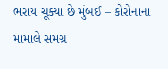ભરાય ચૂક્યા છે મુંબઈ – કોરોનાના મામાલે સમગ્ર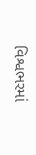વિશ્વભરમાં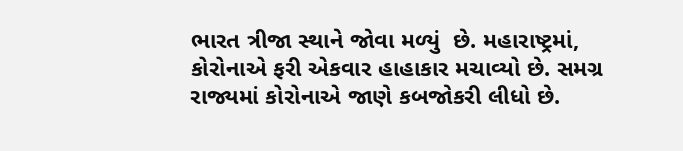ભારત ત્રીજા સ્થાને જોવા મળ્યું  છે. મહારાષ્ટ્રમાં, કોરોનાએ ફરી એકવાર હાહાકાર મચાવ્યો છે. સમગ્ર રાજ્યમાં કોરોનાએ જાણે કબજોકરી લીધો છે.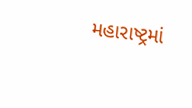મહારાષ્ટ્રમાં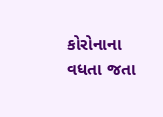કોરોનાના વધતા જતા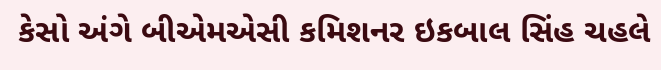કેસો અંગે બીએમએસી કમિશનર ઇકબાલ સિંહ ચહલે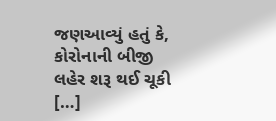જણઆવ્યું હતું કે, કોરોનાની બીજી લહેર શરૂ થઈ ચૂકી […]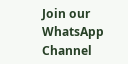Join our WhatsApp Channel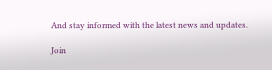And stay informed with the latest news and updates.

Join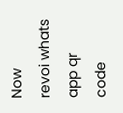Now
revoi whats app qr code